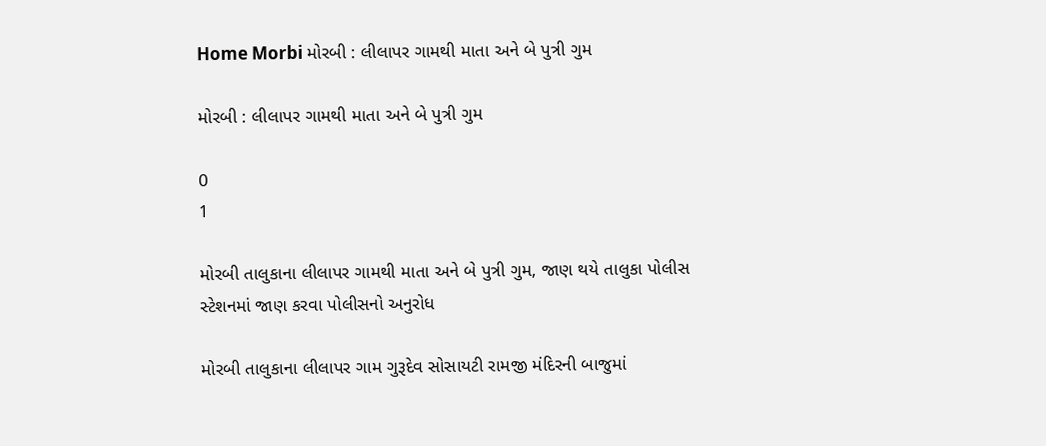Home Morbi મોરબી : લીલાપર ગામથી માતા અને બે પુત્રી ગુમ

મોરબી : લીલાપર ગામથી માતા અને બે પુત્રી ગુમ

0
1

મોરબી તાલુકાના લીલાપર ગામથી માતા અને બે પુત્રી ગુમ, જાણ થયે તાલુકા પોલીસ સ્ટેશનમાં જાણ કરવા પોલીસનો અનુરોધ

મોરબી તાલુકાના લીલાપર ગામ ગુરૂદેવ સોસાયટી રામજી મંદિરની બાજુમાં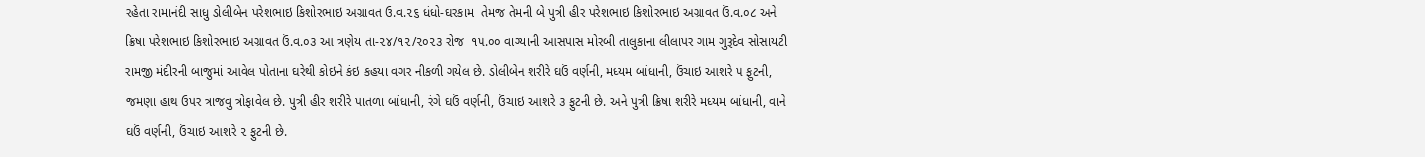રહેતા રામાનંદી સાધુ ડોલીબેન પરેશભાઇ કિશોરભાઇ અગ્રાવત ઉ.વ.૨૬ ધંધો-ઘરકામ  તેમજ તેમની બે પુત્રી હીર પરેશભાઇ કિશોરભાઇ અગ્રાવત ઉં.વ.૦૮ અને  ક્રિષા પરેશભાઇ કિશોરભાઇ અગ્રાવત ઉં.વ.૦૩ આ ત્રણેય તા-૨૪/૧૨/૨૦૨૩ રોજ  ૧૫.૦૦ વાગ્યાની આસપાસ મોરબી તાલુકાના લીલાપર ગામ ગુરૂદેવ સોસાયટી રામજી મંદીરની બાજુમાં આવેલ પોતાના ઘરેથી કોઇને કંઇ કહયા વગર નીકળી ગયેલ છે. ડોલીબેન શરીરે ઘઉં વર્ણની, મધ્યમ બાંધાની, ઉંચાઇ આશરે ૫ ફુટની, જમણા હાથ ઉપર ત્રાજવુ ત્રોફાવેલ છે. પુત્રી હીર શરીરે પાતળા બાંધાની, રંગે ઘઉં વર્ણની, ઉંચાઇ આશરે ૩ ફુટની છે. અને પુત્રી ક્રિષા શરીરે મધ્યમ બાંધાની, વાને ઘઉં વર્ણની, ઉંચાઇ આશરે ૨ ફુટની છે.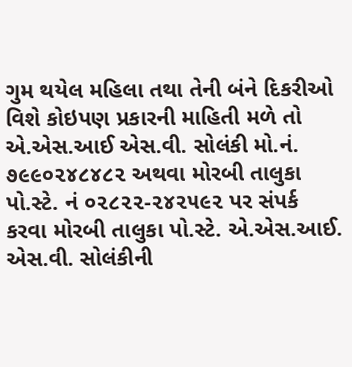ગુમ થયેલ મહિલા તથા તેની બંને દિકરીઓ વિશે કોઇપણ પ્રકારની માહિતી મળે તો એ.એસ.આઈ એસ.વી. સોલંકી મો.નં. ૭૯૯૦૨૪૮૪૮૨ અથવા મોરબી તાલુકા પો.સ્ટે. નં ૦૨૮૨૨-૨૪૨૫૯૨ પર સંપર્ક કરવા મોરબી તાલુકા પો.સ્ટે. એ.એસ.આઈ. એસ.વી. સોલંકીની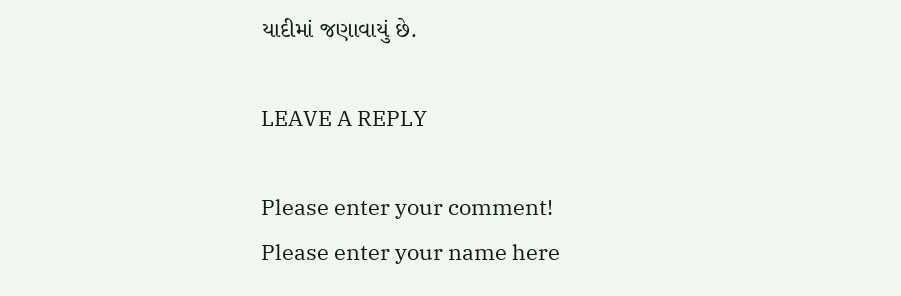યાદીમાં જણાવાયું છે.

LEAVE A REPLY

Please enter your comment!
Please enter your name here